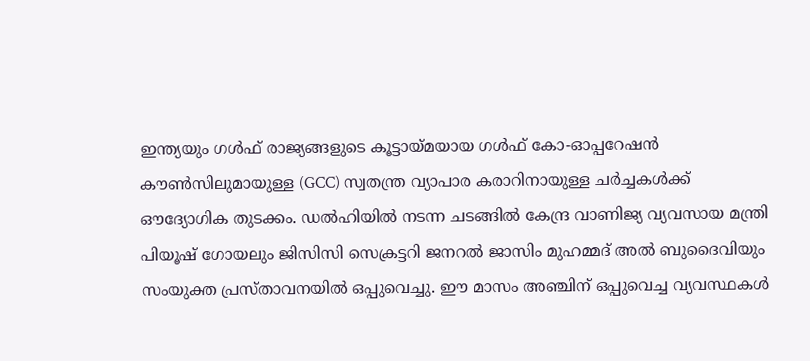ഇന്ത്യയും ഗൾഫ് രാജ്യങ്ങളുടെ കൂട്ടായ്മയായ ഗൾഫ് കോ-ഓപ്പറേഷൻ കൗൺസിലുമായുള്ള (GCC) സ്വതന്ത്ര വ്യാപാര കരാറിനായുള്ള ചർച്ചകൾക്ക് ഔദ്യോഗിക തുടക്കം. ഡൽഹിയിൽ നടന്ന ചടങ്ങിൽ കേന്ദ്ര വാണിജ്യ വ്യവസായ മന്ത്രി പിയൂഷ് ഗോയലും ജിസിസി സെക്രട്ടറി ജനറൽ ജാസിം മുഹമ്മദ് അൽ ബുദൈവിയും സംയുക്ത പ്രസ്താവനയിൽ ഒപ്പുവെച്ചു. ഈ മാസം അഞ്ചിന് ഒപ്പുവെച്ച വ്യവസ്ഥകൾ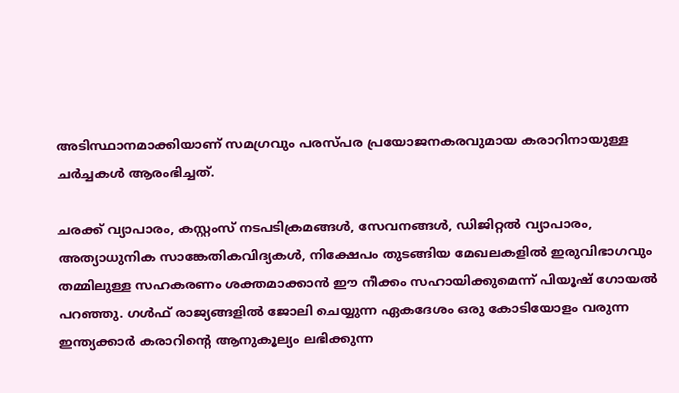അടിസ്ഥാനമാക്കിയാണ് സമഗ്രവും പരസ്പര പ്രയോജനകരവുമായ കരാറിനായുള്ള ചർച്ചകൾ ആരംഭിച്ചത്.

ചരക്ക് വ്യാപാരം, കസ്റ്റംസ് നടപടിക്രമങ്ങൾ, സേവനങ്ങൾ, ഡിജിറ്റൽ വ്യാപാരം, അത്യാധുനിക സാങ്കേതികവിദ്യകൾ, നിക്ഷേപം തുടങ്ങിയ മേഖലകളിൽ ഇരുവിഭാഗവും തമ്മിലുള്ള സഹകരണം ശക്തമാക്കാൻ ഈ നീക്കം സഹായിക്കുമെന്ന് പിയൂഷ് ഗോയൽ പറഞ്ഞു. ഗൾഫ് രാജ്യങ്ങളിൽ ജോലി ചെയ്യുന്ന ഏകദേശം ഒരു കോടിയോളം വരുന്ന ഇന്ത്യക്കാർ കരാറിന്റെ ആനുകൂല്യം ലഭിക്കുന്ന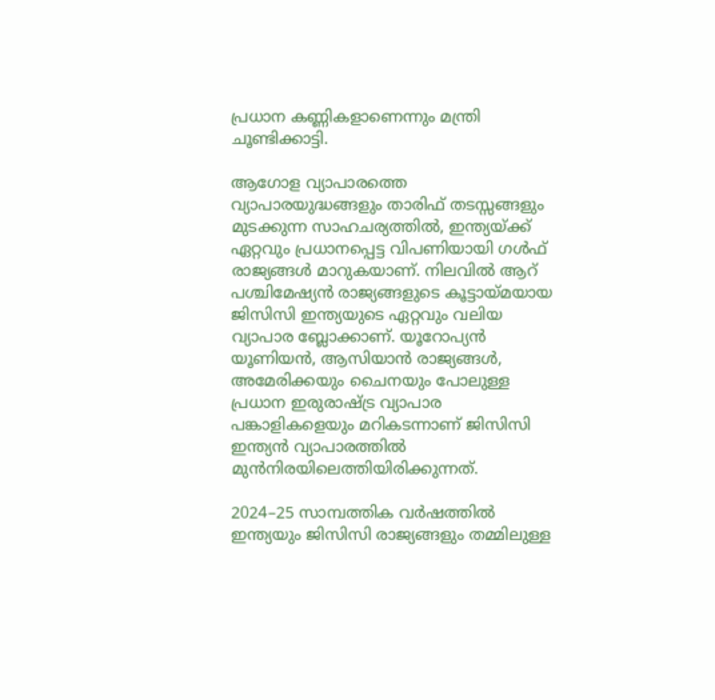പ്രധാന കണ്ണികളാണെന്നും മന്ത്രി ചൂണ്ടിക്കാട്ടി.

ആഗോള വ്യാപാരത്തെ വ്യാപാരയുദ്ധങ്ങളും താരിഫ് തടസ്സങ്ങളും മുടക്കുന്ന സാഹചര്യത്തിൽ, ഇന്ത്യയ്ക്ക് ഏറ്റവും പ്രധാനപ്പെട്ട വിപണിയായി ഗൾഫ് രാജ്യങ്ങൾ മാറുകയാണ്. നിലവിൽ ആറ് പശ്ചിമേഷ്യൻ രാജ്യങ്ങളുടെ കൂട്ടായ്മയായ ജിസിസി ഇന്ത്യയുടെ ഏറ്റവും വലിയ വ്യാപാര ബ്ലോക്കാണ്. യൂറോപ്യൻ യൂണിയൻ, ആസിയാൻ രാജ്യങ്ങൾ, അമേരിക്കയും ചൈനയും പോലുള്ള പ്രധാന ഇരുരാഷ്ട്ര വ്യാപാര പങ്കാളികളെയും മറികടന്നാണ് ജിസിസി ഇന്ത്യൻ വ്യാപാരത്തിൽ മുൻനിരയിലെത്തിയിരിക്കുന്നത്.

2024–25 സാമ്പത്തിക വർഷത്തിൽ ഇന്ത്യയും ജിസിസി രാജ്യങ്ങളും തമ്മിലുള്ള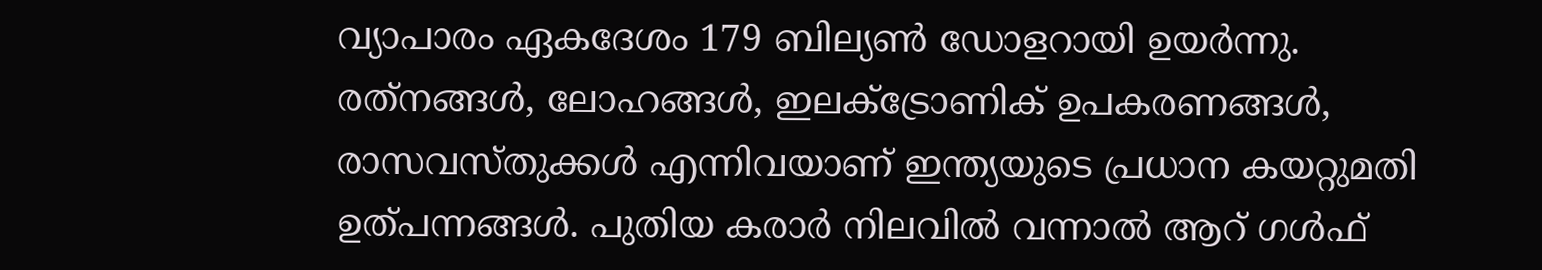വ്യാപാരം ഏകദേശം 179 ബില്യൺ ഡോളറായി ഉയർന്നു. രത്‌നങ്ങൾ, ലോഹങ്ങൾ, ഇലക്ട്രോണിക് ഉപകരണങ്ങൾ, രാസവസ്തുക്കൾ എന്നിവയാണ് ഇന്ത്യയുടെ പ്രധാന കയറ്റുമതി ഉത്പന്നങ്ങൾ. പുതിയ കരാർ നിലവിൽ വന്നാൽ ആറ് ഗൾഫ്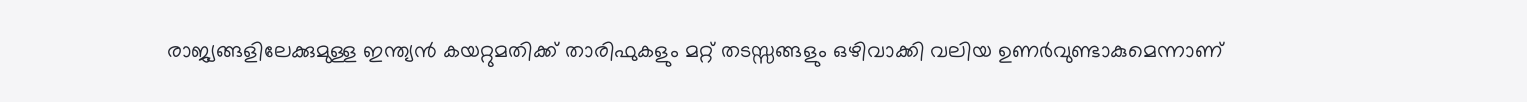രാജ്യങ്ങളിലേക്കുമുള്ള ഇന്ത്യൻ കയറ്റുമതിക്ക് താരിഫുകളും മറ്റ് തടസ്സങ്ങളും ഒഴിവാക്കി വലിയ ഉണർവുണ്ടാകുമെന്നാണ്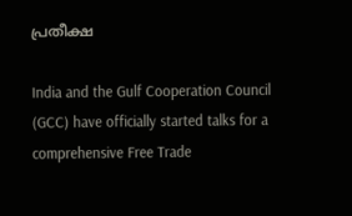പ്രതീക്ഷ

India and the Gulf Cooperation Council (GCC) have officially started talks for a comprehensive Free Trade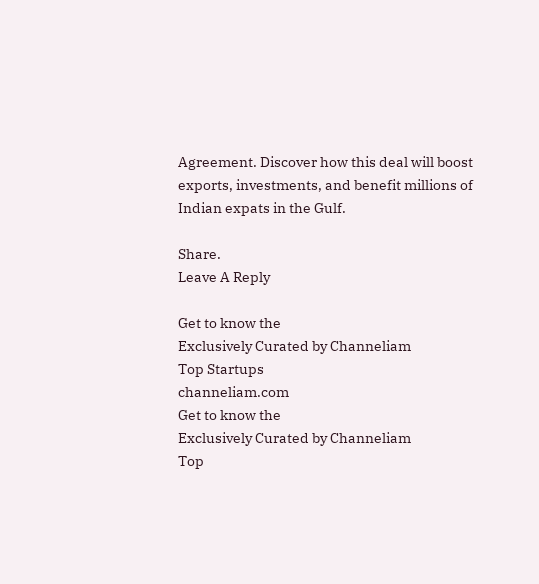Agreement. Discover how this deal will boost exports, investments, and benefit millions of Indian expats in the Gulf.

Share.
Leave A Reply

Get to know the
Exclusively Curated by Channeliam
Top Startups
channeliam.com
Get to know the
Exclusively Curated by Channeliam
Top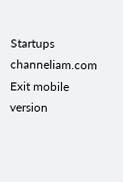Startups
channeliam.com
Exit mobile version